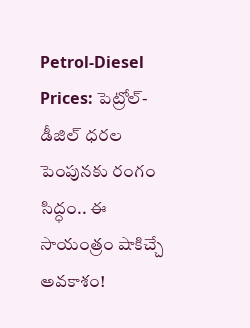Petrol-Diesel Prices: పెట్రోల్-డీజిల్ ధరల పెంపునకు రంగం సిద్ధం.. ఈ సాయంత్రం షాకిచ్చే అవకాశం!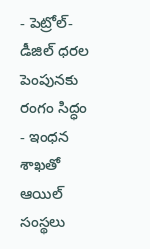- పెట్రోల్-డీజిల్ ధరల పెంపునకు రంగం సిద్ధం
- ఇంధన శాఖతో ఆయిల్ సంస్థలు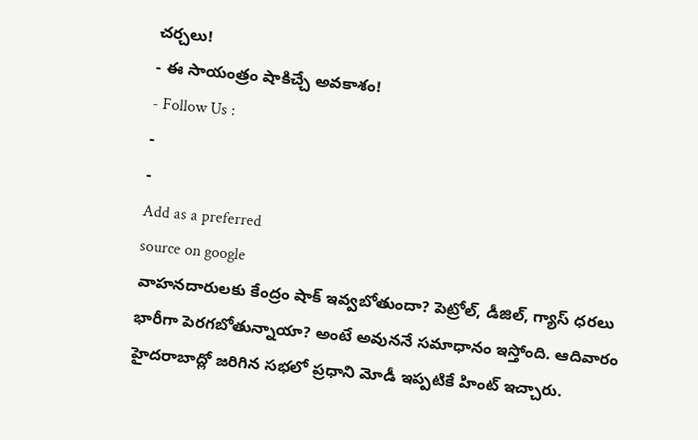చర్చలు!
- ఈ సాయంత్రం షాకిచ్చే అవకాశం!
- Follow Us :
-
-
Add as a preferred
source on google
వాహనదారులకు కేంద్రం షాక్ ఇవ్వబోతుందా? పెట్రోల్, డీజిల్, గ్యాస్ ధరలు భారీగా పెరగబోతున్నాయా? అంటే అవుననే సమాధానం ఇస్తోంది. ఆదివారం హైదరాబాద్లో జరిగిన సభలో ప్రధాని మోడీ ఇప్పటికే హింట్ ఇచ్చారు.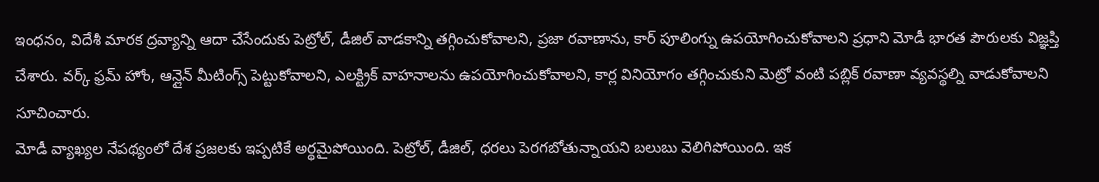ఇంధనం, విదేశీ మారక ద్రవ్యాన్ని ఆదా చేసేందుకు పెట్రోల్, డీజిల్ వాడకాన్ని తగ్గించుకోవాలని, ప్రజా రవాణాను, కార్ పూలింగ్ను ఉపయోగించుకోవాలని ప్రధాని మోడీ భారత పౌరులకు విజ్ఞప్తి చేశారు. వర్క్ ఫ్రమ్ హోం, ఆన్లైన్ మీటింగ్స్ పెట్టుకోవాలని, ఎలక్ట్రిక్ వాహనాలను ఉపయోగించుకోవాలని, కార్ల వినియోగం తగ్గించుకుని మెట్రో వంటి పబ్లిక్ రవాణా వ్యవస్థల్ని వాడుకోవాలని సూచించారు.
మోడీ వ్యాఖ్యల నేపథ్యంలో దేశ ప్రజలకు ఇప్పటికే అర్థమైపోయింది. పెట్రోల్, డీజిల్, ధరలు పెరగబోతున్నాయని బలుబు వెలిగిపోయింది. ఇక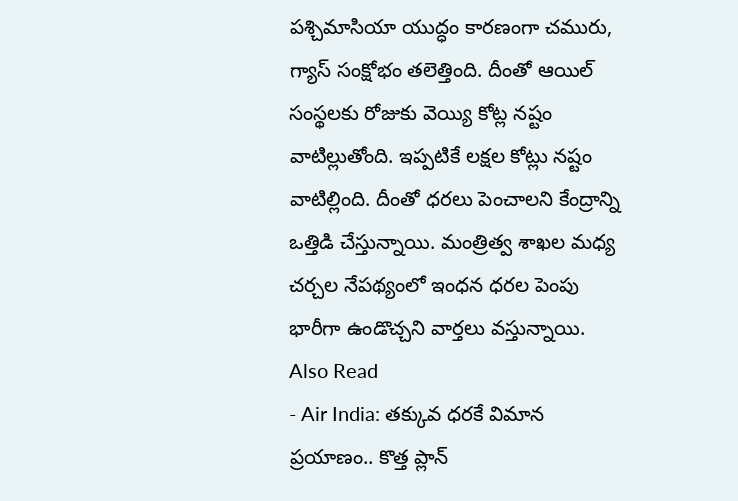పశ్చిమాసియా యుద్ధం కారణంగా చమురు, గ్యాస్ సంక్షోభం తలెత్తింది. దీంతో ఆయిల్ సంస్థలకు రోజుకు వెయ్యి కోట్ల నష్టం వాటిల్లుతోంది. ఇప్పటికే లక్షల కోట్లు నష్టం వాటిల్లింది. దీంతో ధరలు పెంచాలని కేంద్రాన్ని ఒత్తిడి చేస్తున్నాయి. మంత్రిత్వ శాఖల మధ్య చర్చల నేపథ్యంలో ఇంధన ధరల పెంపు భారీగా ఉండొచ్చని వార్తలు వస్తున్నాయి.
Also Read
- Air India: తక్కువ ధరకే విమాన ప్రయాణం.. కొత్త ప్లాన్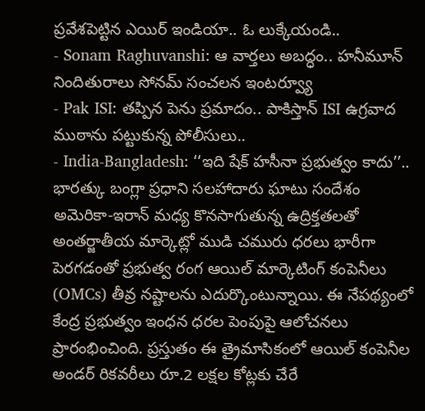ప్రవేశపెట్టిన ఎయిర్ ఇండియా.. ఓ లుక్కేయండి..
- Sonam Raghuvanshi: ఆ వార్తలు అబద్ధం.. హనీమూన్ నిందితురాలు సోనమ్ సంచలన ఇంటర్వ్యూ
- Pak ISI: తప్పిన పెను ప్రమాదం.. పాకిస్తాన్ ISI ఉగ్రవాద ముఠాను పట్టుకున్న పోలీసులు..
- India-Bangladesh: ‘‘ఇది షేక్ హసీనా ప్రభుత్వం కాదు’’.. భారత్కు బంగ్లా ప్రధాని సలహాదారు ఘాటు సందేశం
అమెరికా-ఇరాన్ మధ్య కొనసాగుతున్న ఉద్రిక్తతలతో అంతర్జాతీయ మార్కెట్లో ముడి చమురు ధరలు భారీగా పెరగడంతో ప్రభుత్వ రంగ ఆయిల్ మార్కెటింగ్ కంపెనీలు (OMCs) తీవ్ర నష్టాలను ఎదుర్కొంటున్నాయి. ఈ నేపథ్యంలో కేంద్ర ప్రభుత్వం ఇంధన ధరల పెంపుపై ఆలోచనలు ప్రారంభించింది. ప్రస్తుతం ఈ త్రైమాసికంలో ఆయిల్ కంపెనీల అండర్ రికవరీలు రూ.2 లక్షల కోట్లకు చేరే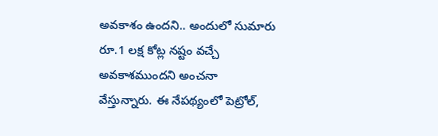అవకాశం ఉందని.. అందులో సుమారు రూ.1 లక్ష కోట్ల నష్టం వచ్చే అవకాశముందని అంచనా వేస్తున్నారు. ఈ నేపథ్యంలో పెట్రోల్,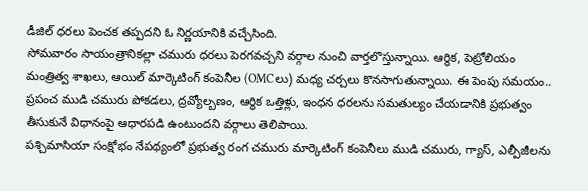డీజిల్ ధరలు పెంచక తప్పదని ఓ నిర్ణయానికి వచ్చేసింది.
సోమవారం సాయంత్రానికల్లా చమురు ధరలు పెరగవచ్చని వర్గాల నుంచి వార్తలొస్తున్నాయి. ఆర్థిక, పెట్రోలియం మంత్రిత్వ శాఖలు, ఆయిల్ మార్కెటింగ్ కంపెనీల (OMCలు) మధ్య చర్చలు కొనసాగుతున్నాయి. ఈ పెంపు సమయం.. ప్రపంచ ముడి చమురు పోకడలు, ద్రవ్యోల్బణం, ఆర్థిక ఒత్తిళ్లు, ఇంధన ధరలను సమతుల్యం చేయడానికి ప్రభుత్వం తీసుకునే విధానంపై ఆధారపడి ఉంటుందని వర్గాలు తెలిపాయి.
పశ్చిమాసియా సంక్షోభం నేపథ్యంలో ప్రభుత్వ రంగ చమురు మార్కెటింగ్ కంపెనీలు ముడి చమురు, గ్యాస్, ఎల్పీజీలను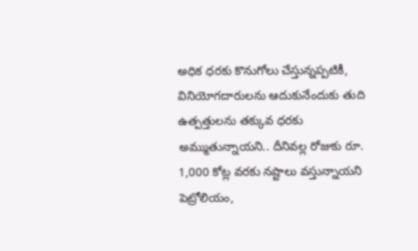అధిక ధరకు కొనుగోలు చేస్తున్నప్పటికీ, వినియోగదారులను ఆదుకునేందుకు తుది ఉత్పత్తులను తక్కువ ధరకు అమ్ముతున్నాయని.. దీనివల్ల రోజుకు రూ. 1,000 కోట్ల వరకు నష్టాలు వస్తున్నాయని పెట్రోలియం,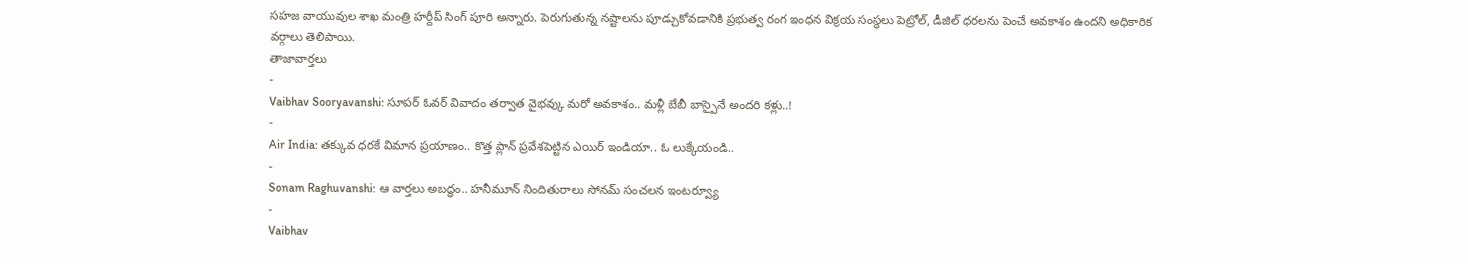సహజ వాయువుల శాఖ మంత్రి హర్దీప్ సింగ్ పూరి అన్నారు. పెరుగుతున్న నష్టాలను పూడ్చుకోవడానికి ప్రభుత్వ రంగ ఇంధన విక్రయ సంస్థలు పెట్రోల్, డీజిల్ ధరలను పెంచే అవకాశం ఉందని అధికారిక వర్గాలు తెలిపాయి.
తాజావార్తలు
-
Vaibhav Sooryavanshi: సూపర్ ఓవర్ వివాదం తర్వాత వైభవ్కు మరో అవకాశం.. మళ్లీ బేబీ బాస్పైనే అందరి కళ్లు..!
-
Air India: తక్కువ ధరకే విమాన ప్రయాణం.. కొత్త ప్లాన్ ప్రవేశపెట్టిన ఎయిర్ ఇండియా.. ఓ లుక్కేయండి..
-
Sonam Raghuvanshi: ఆ వార్తలు అబద్ధం.. హనీమూన్ నిందితురాలు సోనమ్ సంచలన ఇంటర్వ్యూ
-
Vaibhav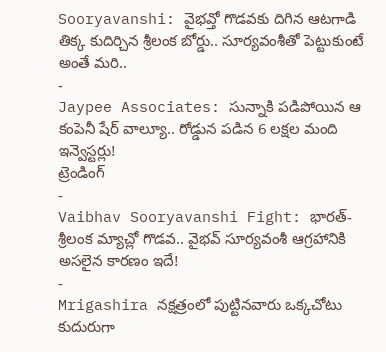Sooryavanshi: వైభవ్తో గొడవకు దిగిన ఆటగాడి తిక్క కుదిర్చిన శ్రీలంక బోర్డు.. సూర్యవంశీతో పెట్టుకుంటే అంతే మరి..
-
Jaypee Associates: సున్నాకి పడిపోయిన ఆ కంపెనీ షేర్ వాల్యూ.. రోడ్డున పడిన 6 లక్షల మంది ఇన్వెస్టర్లు!
ట్రెండింగ్
-
Vaibhav Sooryavanshi Fight: భారత్-శ్రీలంక మ్యాచ్లో గొడవ.. వైభవ్ సూర్యవంశీ ఆగ్రహానికి అసలైన కారణం ఇదే!
-
Mrigashira నక్షత్రంలో పుట్టినవారు ఒక్కచోటు కుదురుగా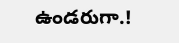ఉండరుగా.!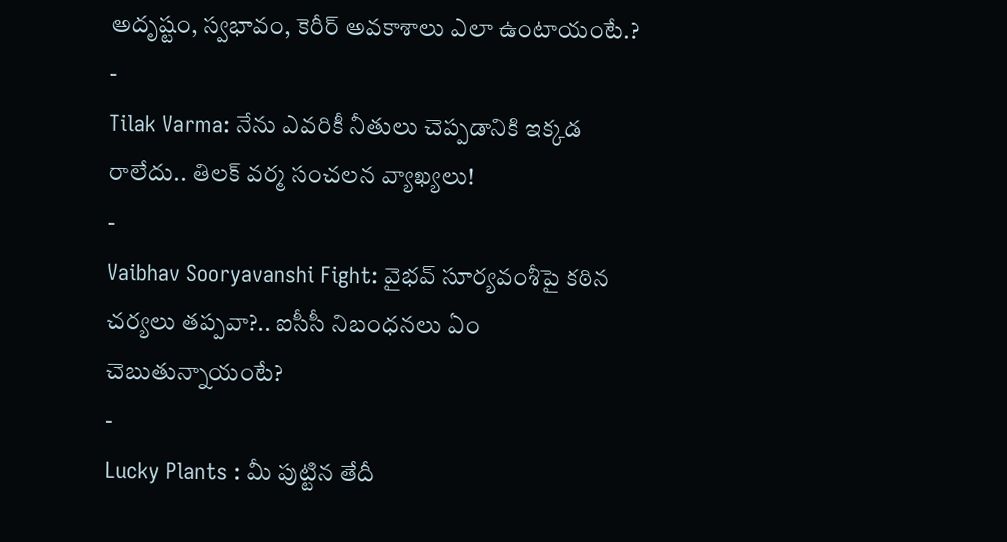అదృష్టం, స్వభావం, కెరీర్ అవకాశాలు ఎలా ఉంటాయంటే.?
-
Tilak Varma: నేను ఎవరికీ నీతులు చెప్పడానికి ఇక్కడ రాలేదు.. తిలక్ వర్మ సంచలన వ్యాఖ్యలు!
-
Vaibhav Sooryavanshi Fight: వైభవ్ సూర్యవంశీపై కఠిన చర్యలు తప్పవా?.. ఐసీసీ నిబంధనలు ఏం చెబుతున్నాయంటే?
-
Lucky Plants : మీ పుట్టిన తేదీ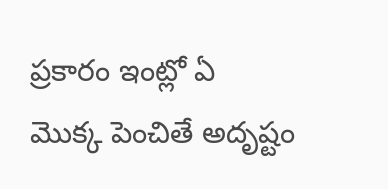ప్రకారం ఇంట్లో ఏ మొక్క పెంచితే అదృష్టం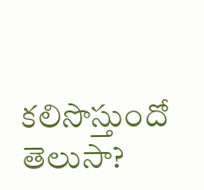కలిసొస్తుందో తెలుసా?